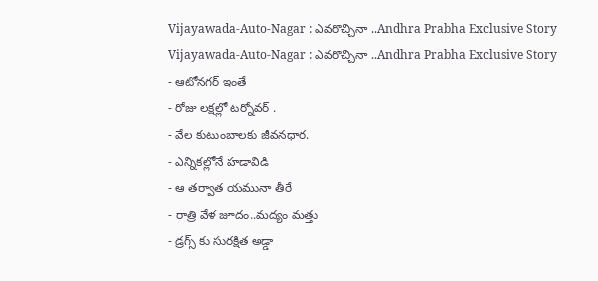Vijayawada-Auto-Nagar : ఎవరొచ్చినా ..Andhra Prabha Exclusive Story
Vijayawada-Auto-Nagar : ఎవరొచ్చినా ..Andhra Prabha Exclusive Story
- ఆటోనగర్ ఇంతే
- రోజు లక్షల్లో టర్నోవర్ .
- వేల కుటుంబాలకు జీవనధార.
- ఎన్నికల్లోనే హడావిడి
- ఆ తర్వాత యమునా తీరే
- రాత్రి వేళ జూదం..మద్యం మత్తు
- డ్రగ్స్ కు సురక్షిత అడ్డా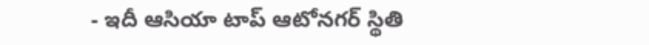- ఇదీ ఆసియా టాప్ ఆటోనగర్ స్థితి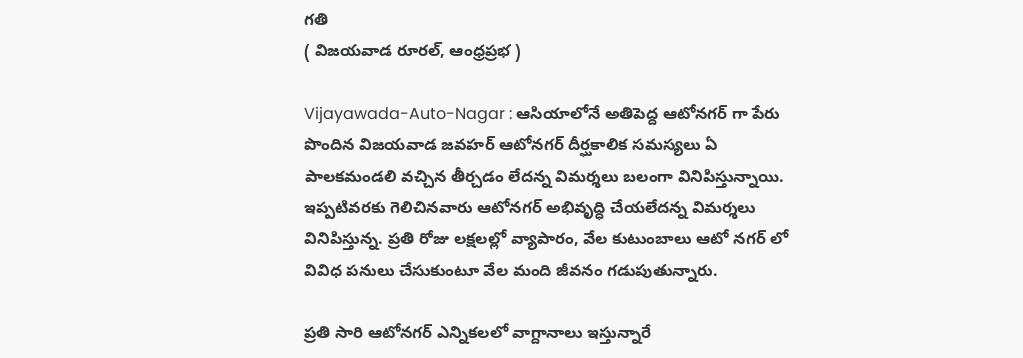గతి
( విజయవాడ రూరల్, ఆంధ్రప్రభ )

Vijayawada-Auto-Nagar : ఆసియాలోనే అతిపెద్ద ఆటోనగర్ గా పేరు పొందిన విజయవాడ జవహర్ ఆటోనగర్ దీర్ఘకాలిక సమస్యలు ఏ పాలకమండలి వచ్చిన తీర్చడం లేదన్న విమర్శలు బలంగా వినిపిస్తున్నాయి. ఇప్పటివరకు గెలిచినవారు ఆటోనగర్ అభివృద్ధి చేయలేదన్న విమర్శలు వినిపిస్తున్న. ప్రతి రోజు లక్షలల్లో వ్యాపారం, వేల కుటుంబాలు ఆటో నగర్ లో వివిధ పనులు చేసుకుంటూ వేల మంది జీవనం గడుపుతున్నారు.

ప్రతి సారి ఆటోనగర్ ఎన్నికలలో వాగ్దానాలు ఇస్తున్నారే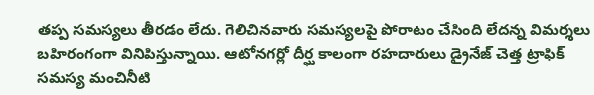తప్ప సమస్యలు తీరడం లేదు. గెలిచినవారు సమస్యలపై పోరాటం చేసింది లేదన్న విమర్శలు బహిరంగంగా వినిపిస్తున్నాయి. ఆటోనగర్లో దీర్ఘ కాలంగా రహదారులు డ్రైనేజ్ చెత్త ట్రాఫిక్ సమస్య మంచినీటి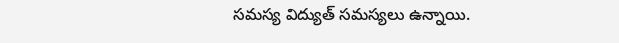సమస్య విద్యుత్ సమస్యలు ఉన్నాయి.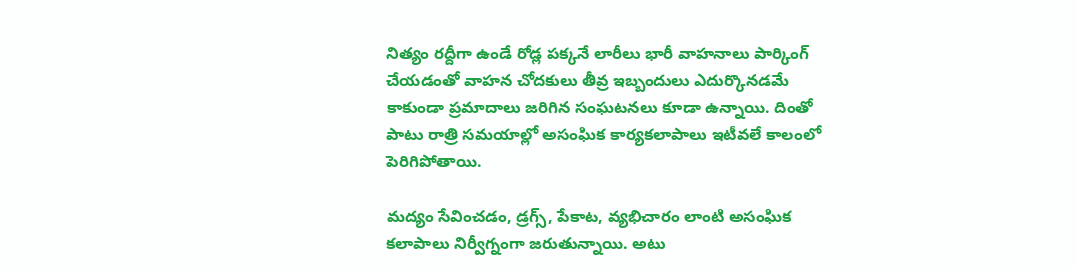నిత్యం రద్దీగా ఉండే రోడ్ల పక్కనే లారీలు భారీ వాహనాలు పార్కింగ్ చేయడంతో వాహన చోదకులు తీవ్ర ఇబ్బందులు ఎదుర్కొనడమే కాకుండా ప్రమాదాలు జరిగిన సంఘటనలు కూడా ఉన్నాయి. దింతో పాటు రాత్రి సమయాల్లో అసంఘిక కార్యకలాపాలు ఇటీవలే కాలంలో పెరిగిపోతాయి.

మద్యం సేవించడం, డ్రగ్స్, పేకాట, వ్యభిచారం లాంటి అసంఘిక కలాపాలు నిర్వీగ్నంగా జరుతున్నాయి. అటు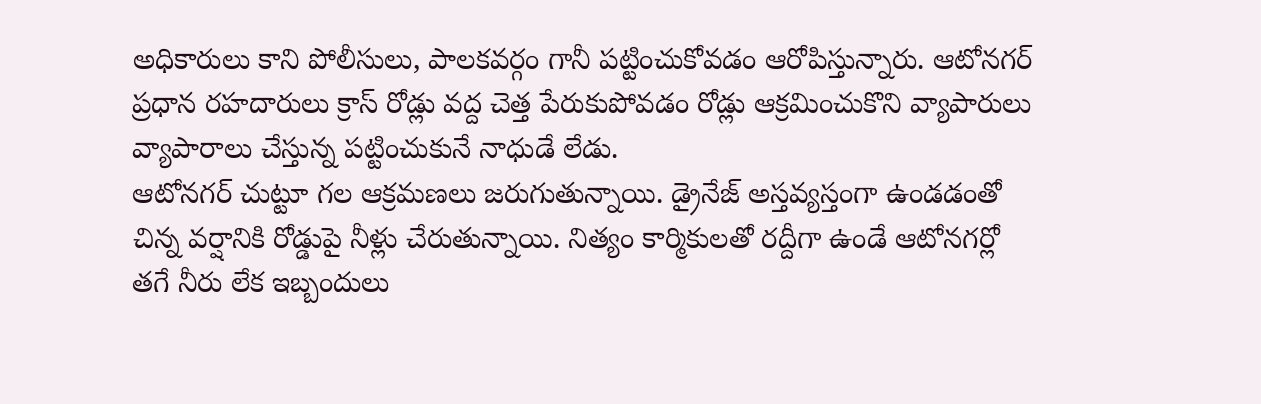అధికారులు కాని పోలీసులు, పాలకవర్గం గానీ పట్టించుకోవడం ఆరోపిస్తున్నారు. ఆటోనగర్ ప్రధాన రహదారులు క్రాస్ రోడ్లు వద్ద చెత్త పేరుకుపోవడం రోడ్లు ఆక్రమించుకొని వ్యాపారులు వ్యాపారాలు చేస్తున్న పట్టించుకునే నాధుడే లేడు.
ఆటోనగర్ చుట్టూ గల ఆక్రమణలు జరుగుతున్నాయి. డ్రైనేజ్ అస్తవ్యస్తంగా ఉండడంతో చిన్న వర్షానికి రోడ్డుపై నీళ్లు చేరుతున్నాయి. నిత్యం కార్మికులతో రద్దీగా ఉండే ఆటోనగర్లో తగే నీరు లేక ఇబ్బందులు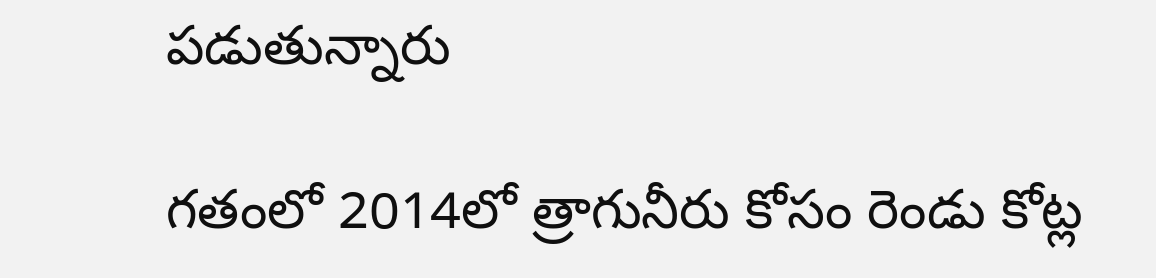పడుతున్నారు

గతంలో 2014లో త్రాగునీరు కోసం రెండు కోట్ల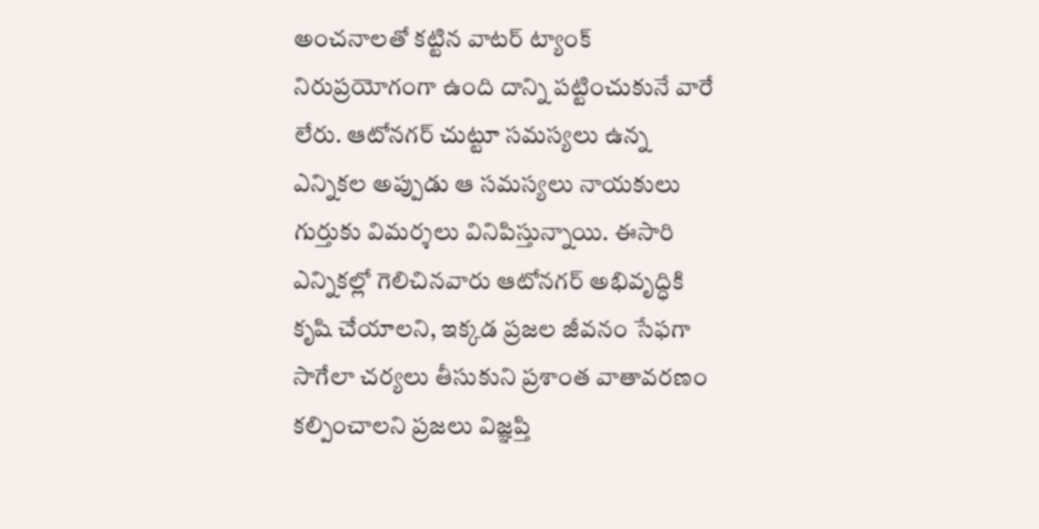అంచనాలతో కట్టిన వాటర్ ట్యాంక్ నిరుప్రయోగంగా ఉంది దాన్ని పట్టించుకునే వారే లేరు. ఆటోనగర్ చుట్టూ సమస్యలు ఉన్న ఎన్నికల అప్పుడు ఆ సమస్యలు నాయకులు గుర్తుకు విమర్శలు వినిపిస్తున్నాయి. ఈసారి ఎన్నికల్లో గెలిచినవారు ఆటోనగర్ అభివృద్ధికి కృషి చేయాలని, ఇక్కడ ప్రజల జీవనం సేఫగా సాగేలా చర్యలు తీసుకుని ప్రశాంత వాతావరణం కల్పించాలని ప్రజలు విజ్ఞప్తి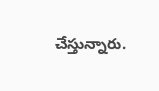చేస్తున్నారు.